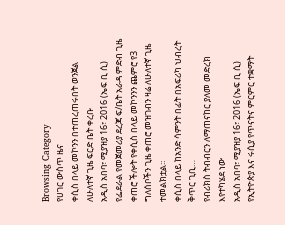Browsing Category
የሀገር ውስጥ ዜና
ቀሲስ በላይ መኮንን በተጠረጠሩበት ወንጀል ለሁለተኛ ጊዜ ፍርድ ቤት ቀረቡ
አዲስ አበባ፣ ሚያዝያ 16፣ 2016 (ኤፍ ቢ ሲ) የፌደራል የመጀመሪያ ደረጃ ፍ/ቤት አራዳ ምድብ ጊዜ ቀጠሮ ችሎት የቀሲስ በላይ መኮንንን ጨምሮ የ3 ግለሰቦችን ጊዜ ቀጠሮ መዝገብን ዛሬ ለሁለተኛ ጊዜ ተመልክቷል።
ቀሲስ በላይ ከአንድ ሳምንት በፊት በአፍሪካ ህብረት ቅጥር ጊቢ…
የብሪክስ ትብብርን ለማጠናከር ያለመ መድረክ እየተካሄደ ነው
አዲስ አበባ፣ ሚያዝያ 16፣ 2016 (ኤፍ ቢ ሲ) የኢትዮጵያ እና ሩሲያ የጥናትና ምርምር ተቋማት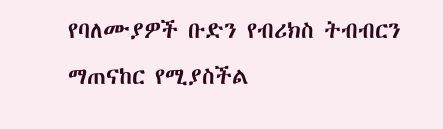የባለሙያዎች ቡድን የብሪክስ ትብብርን ማጠናከር የሚያስችል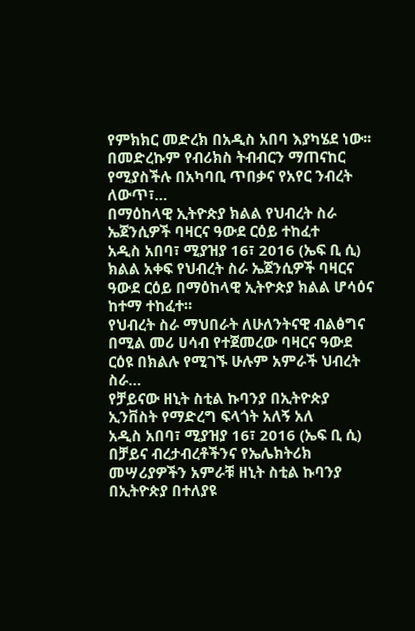የምክክር መድረክ በአዲስ አበባ እያካሄደ ነው፡፡
በመድረኩም የብሪክስ ትብብርን ማጠናከር የሚያስችሉ በአካባቢ ጥበቃና የአየር ንብረት ለውጥ፣…
በማዕከላዊ ኢትዮጵያ ክልል የህብረት ስራ ኤጀንሲዎች ባዛርና ዓውደ ርዕይ ተከፈተ
አዲስ አበባ፣ ሚያዝያ 16፣ 2016 (ኤፍ ቢ ሲ) ክልል አቀፍ የህብረት ስራ ኤጀንሲዎች ባዛርና ዓውደ ርዕይ በማዕከላዊ ኢትዮጵያ ክልል ሆሳዕና ከተማ ተከፈተ።
የህብረት ስራ ማህበራት ለሁለንትናዊ ብልፅግና በሚል መሪ ሀሳብ የተጀመረው ባዛርና ዓውደ ርዕዩ በክልሉ የሚገኙ ሁሉም አምራች ህብረት ስራ…
የቻይናው ዘኒት ስቲል ኩባንያ በኢትዮጵያ ኢንቨስት የማድረግ ፍላጎት አለኝ አለ
አዲስ አበባ፣ ሚያዝያ 16፣ 2016 (ኤፍ ቢ ሲ) በቻይና ብረታብረቶችንና የኤሌክትሪክ መሣሪያዎችን አምራቹ ዘኒት ስቲል ኩባንያ በኢትዮጵያ በተለያዩ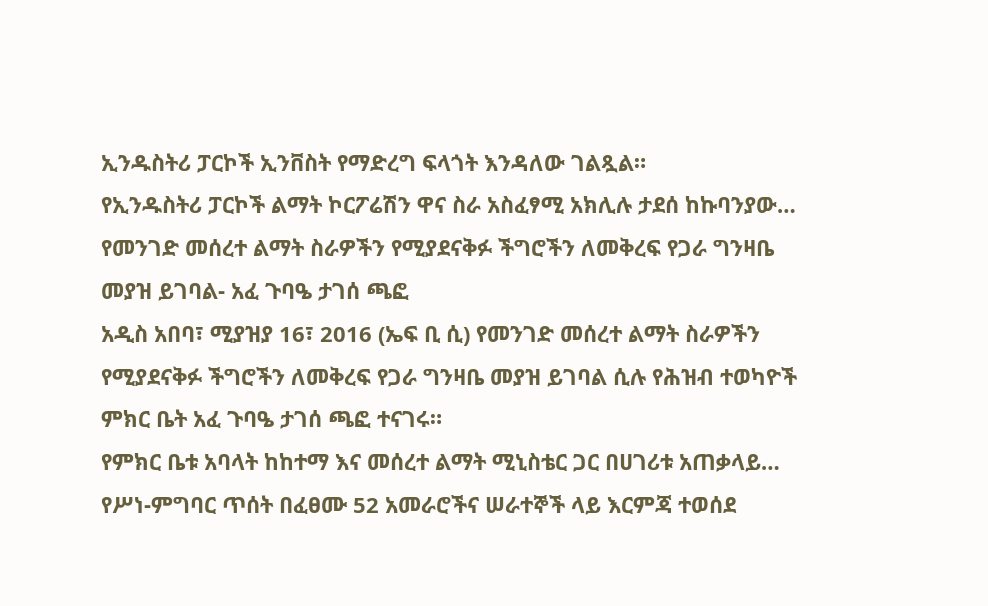ኢንዱስትሪ ፓርኮች ኢንቨስት የማድረግ ፍላጎት እንዳለው ገልጿል።
የኢንዱስትሪ ፓርኮች ልማት ኮርፖሬሽን ዋና ስራ አስፈፃሚ አክሊሉ ታደሰ ከኩባንያው…
የመንገድ መሰረተ ልማት ስራዎችን የሚያደናቅፉ ችግሮችን ለመቅረፍ የጋራ ግንዛቤ መያዝ ይገባል- አፈ ጉባዔ ታገሰ ጫፎ
አዲስ አበባ፣ ሚያዝያ 16፣ 2016 (ኤፍ ቢ ሲ) የመንገድ መሰረተ ልማት ስራዎችን የሚያደናቅፉ ችግሮችን ለመቅረፍ የጋራ ግንዛቤ መያዝ ይገባል ሲሉ የሕዝብ ተወካዮች ምክር ቤት አፈ ጉባዔ ታገሰ ጫፎ ተናገሩ።
የምክር ቤቱ አባላት ከከተማ እና መሰረተ ልማት ሚኒስቴር ጋር በሀገሪቱ አጠቃላይ…
የሥነ-ምግባር ጥሰት በፈፀሙ 52 አመራሮችና ሠራተኞች ላይ እርምጃ ተወሰደ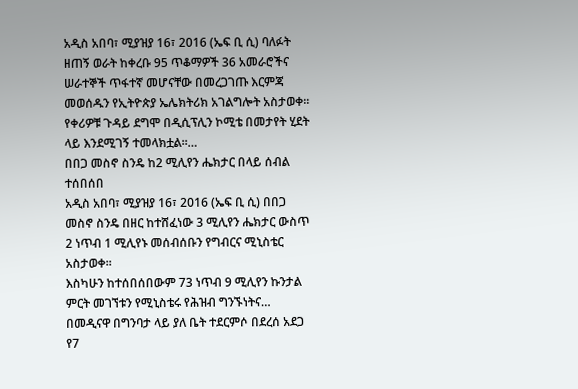አዲስ አበባ፣ ሚያዝያ 16፣ 2016 (ኤፍ ቢ ሲ) ባለፉት ዘጠኝ ወራት ከቀረቡ 95 ጥቆማዎች 36 አመራሮችና ሠራተኞች ጥፋተኛ መሆናቸው በመረጋገጡ እርምጃ መወሰዱን የኢትዮጵያ ኤሌክትሪክ አገልግሎት አስታወቀ፡፡
የቀሪዎቹ ጉዳይ ደግሞ በዲሲፕሊን ኮሚቴ በመታየት ሂደት ላይ እንደሚገኝ ተመላክቷል፡፡…
በበጋ መስኖ ስንዴ ከ2 ሚሊየን ሔክታር በላይ ሰብል ተሰበሰበ
አዲስ አበባ፣ ሚያዝያ 16፣ 2016 (ኤፍ ቢ ሲ) በበጋ መስኖ ስንዴ በዘር ከተሸፈነው 3 ሚሊየን ሔክታር ውስጥ 2 ነጥብ 1 ሚሊየኑ መሰብሰቡን የግብርና ሚኒስቴር አስታወቀ፡፡
እስካሁን ከተሰበሰበውም 73 ነጥብ 9 ሚሊየን ኩንታል ምርት መገኘቱን የሚኒስቴሩ የሕዝብ ግንኙነትና…
በመዲናዋ በግንባታ ላይ ያለ ቤት ተደርምሶ በደረሰ አደጋ የ7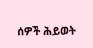ሰዎች ሕይወት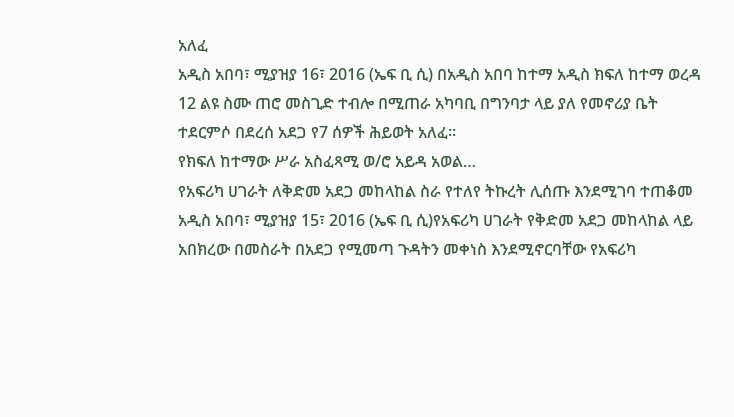አለፈ
አዲስ አበባ፣ ሚያዝያ 16፣ 2016 (ኤፍ ቢ ሲ) በአዲስ አበባ ከተማ አዲስ ክፍለ ከተማ ወረዳ 12 ልዩ ስሙ ጠሮ መስጊድ ተብሎ በሚጠራ አካባቢ በግንባታ ላይ ያለ የመኖሪያ ቤት ተደርምሶ በደረሰ አደጋ የ7 ሰዎች ሕይወት አለፈ፡፡
የክፍለ ከተማው ሥራ አስፈጻሚ ወ/ሮ አይዳ አወል…
የአፍሪካ ሀገራት ለቅድመ አደጋ መከላከል ስራ የተለየ ትኩረት ሊሰጡ እንደሚገባ ተጠቆመ
አዲስ አበባ፣ ሚያዝያ 15፣ 2016 (ኤፍ ቢ ሲ)የአፍሪካ ሀገራት የቅድመ አደጋ መከላከል ላይ አበክረው በመስራት በአደጋ የሚመጣ ጉዳትን መቀነስ እንደሚኖርባቸው የአፍሪካ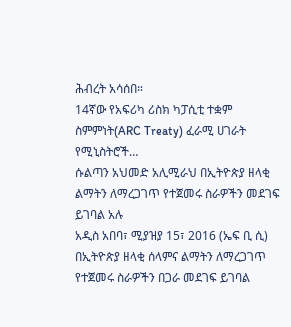ሕብረት አሳሰበ።
14ኛው የአፍሪካ ሪስክ ካፓሲቲ ተቋም ስምምነት(ARC Treaty) ፈራሚ ሀገራት የሚኒስትሮች…
ሱልጣን አህመድ አሊሚራህ በኢትዮጵያ ዘላቂ ልማትን ለማረጋገጥ የተጀመሩ ስራዎችን መደገፍ ይገባል አሉ
አዲስ አበባ፣ ሚያዝያ 15፣ 2016 (ኤፍ ቢ ሲ) በኢትዮጵያ ዘላቂ ሰላምና ልማትን ለማረጋገጥ የተጀመሩ ስራዎችን በጋራ መደገፍ ይገባል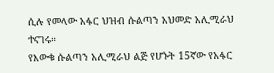ሲሉ የመላው አፋር ህዝብ ሱልጣን አህመድ አሊሚራህ ተናገሩ።
የእውቁ ሱልጣን አሊሚራህ ልጅ የሆኑት 15ኛው የአፋር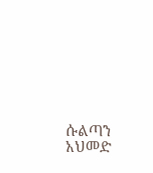ሱልጣን አህመድ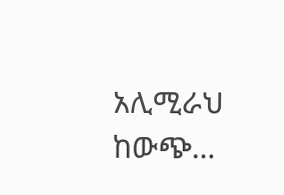አሊሚራህ ከውጭ…